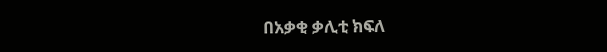በአቃቂ ቃሊቲ ክፍለ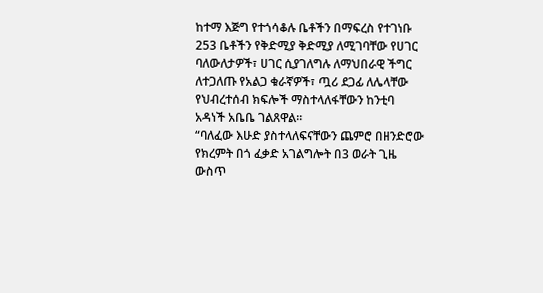ከተማ እጅግ የተጎሳቆሉ ቤቶችን በማፍረስ የተገነቡ 253 ቤቶችን የቅድሚያ ቅድሚያ ለሚገባቸው የሀገር ባለውለታዎች፣ ሀገር ሲያገለግሉ ለማህበራዊ ችግር ለተጋለጡ የአልጋ ቁራኛዎች፣ ጧሪ ደጋፊ ለሌላቸው የህብረተሰብ ክፍሎች ማስተላለፋቸውን ከንቲባ አዳነች አቤቤ ገልጸዋል።
“ባለፈው እሁድ ያስተላለፍናቸውን ጨምሮ በዘንድሮው የክረምት በጎ ፈቃድ አገልግሎት በ3 ወራት ጊዜ ውስጥ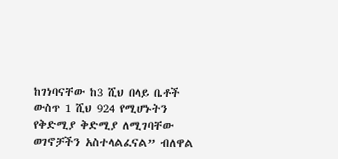ከገነባናቸው ከ3 ሺህ በላይ ቤቶች ውስጥ 1 ሺህ 924 የሚሆኑትን የቅድሚያ ቅድሚያ ለሚገባቸው ወገኖቻችን አስተላልፈናል” ብለዋል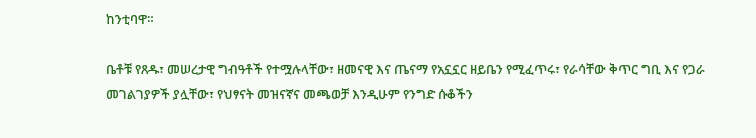ከንቲባዋ።

ቤቶቹ የጸዱ፣ መሠረታዊ ግብዓቶች የተሟሉላቸው፣ ዘመናዊ እና ጤናማ የአኗኗር ዘይቤን የሚፈጥሩ፣ የራሳቸው ቅጥር ግቢ እና የጋራ መገልገያዎች ያሏቸው፣ የህፃናት መዝናኛና መጫወቻ እንዲሁም የንግድ ሱቆችን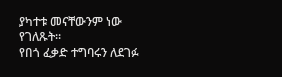ያካተቱ መናቸውንም ነው የገለጹት።
የበጎ ፈቃድ ተግባሩን ለደገፉ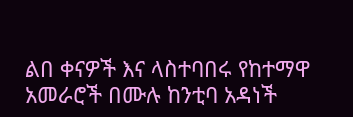ልበ ቀናዎች እና ላስተባበሩ የከተማዋ አመራሮች በሙሉ ከንቲባ አዳነች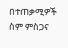በተጠቃሚዎች ስም ምስጋና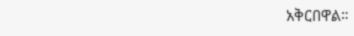አቅርበዋል።